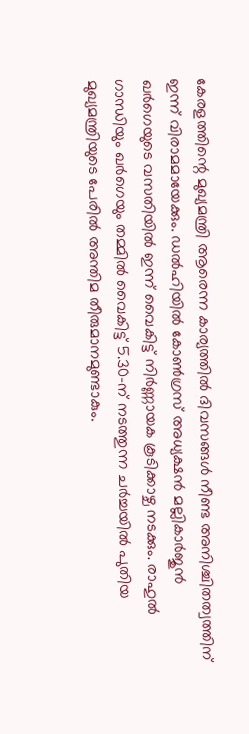കേരളത്തിന്റെ മുഖ്യമന്ത്രി ആരെന്ന കാര്യത്തിൽ ദിവസങ്ങൾ നീണ്ട അനിശ്ചിതത്വത്തിന് ഇന്ന് വിരാമമായേക്കും. ഡൽഹിയിൽ കോൺഗ്രസ് അധ്യക്ഷൻ മല്ലികാർജുൻ ഖർഗെയുടെ വസതിയിൽ ഇന്ന് വൈകിട്ട് നിർണ്ണായക കൂടിക്കാഴ്ച നടക്കും. രാഹുൽ ഗാന്ധിയും ഖർഗെയും തമ്മിൽ വൈകിട്ട് 5.30-ന് നടത്തുന്ന ചർച്ചയിൽ പുതിയ മുഖ്യമന്ത്രിയുടെ പേരിൽ അന്തിമ തീരുമാനമുണ്ടാകും.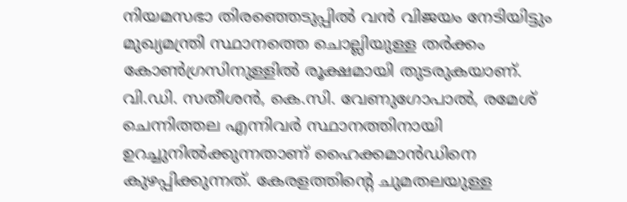നിയമസഭാ തിരഞ്ഞെടുപ്പിൽ വൻ വിജയം നേടിയിട്ടും മുഖ്യമന്ത്രി സ്ഥാനത്തെ ചൊല്ലിയുള്ള തർക്കം കോൺഗ്രസിനുള്ളിൽ രൂക്ഷമായി തുടരുകയാണ്. വി.ഡി. സതീശൻ, കെ.സി. വേണുഗോപാൽ, രമേശ് ചെന്നിത്തല എന്നിവർ സ്ഥാനത്തിനായി ഉറച്ചുനിൽക്കുന്നതാണ് ഹൈക്കമാൻഡിനെ കുഴപ്പിക്കുന്നത്. കേരളത്തിന്റെ ചുമതലയുള്ള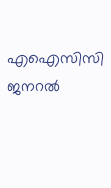എഐസിസി ജനറൽ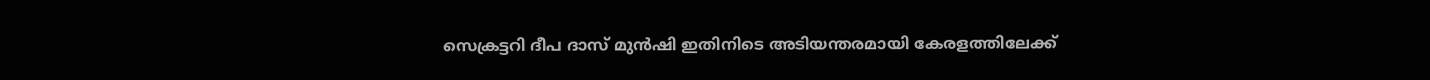സെക്രട്ടറി ദീപ ദാസ് മുൻഷി ഇതിനിടെ അടിയന്തരമായി കേരളത്തിലേക്ക്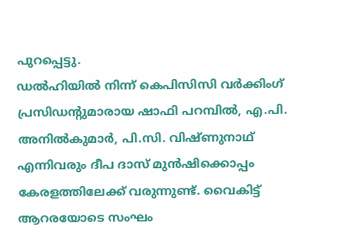പുറപ്പെട്ടു.
ഡൽഹിയിൽ നിന്ന് കെപിസിസി വർക്കിംഗ് പ്രസിഡന്റുമാരായ ഷാഫി പറമ്പിൽ, എ.പി. അനിൽകുമാർ, പി.സി. വിഷ്ണുനാഥ് എന്നിവരും ദീപ ദാസ് മുൻഷിക്കൊപ്പം കേരളത്തിലേക്ക് വരുന്നുണ്ട്. വൈകിട്ട് ആറരയോടെ സംഘം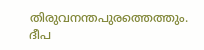തിരുവനന്തപുരത്തെത്തും. ദീപ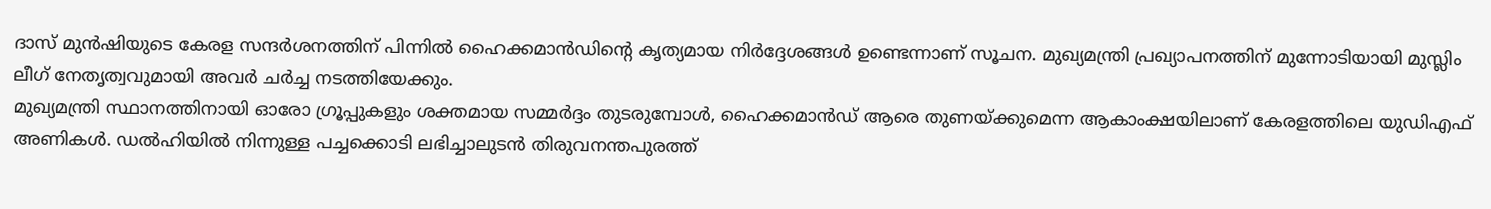ദാസ് മുൻഷിയുടെ കേരള സന്ദർശനത്തിന് പിന്നിൽ ഹൈക്കമാൻഡിന്റെ കൃത്യമായ നിർദ്ദേശങ്ങൾ ഉണ്ടെന്നാണ് സൂചന. മുഖ്യമന്ത്രി പ്രഖ്യാപനത്തിന് മുന്നോടിയായി മുസ്ലിം ലീഗ് നേതൃത്വവുമായി അവർ ചർച്ച നടത്തിയേക്കും.
മുഖ്യമന്ത്രി സ്ഥാനത്തിനായി ഓരോ ഗ്രൂപ്പുകളും ശക്തമായ സമ്മർദ്ദം തുടരുമ്പോൾ, ഹൈക്കമാൻഡ് ആരെ തുണയ്ക്കുമെന്ന ആകാംക്ഷയിലാണ് കേരളത്തിലെ യുഡിഎഫ് അണികൾ. ഡൽഹിയിൽ നിന്നുള്ള പച്ചക്കൊടി ലഭിച്ചാലുടൻ തിരുവനന്തപുരത്ത്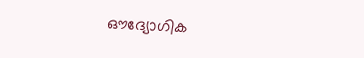ഔദ്യോഗിക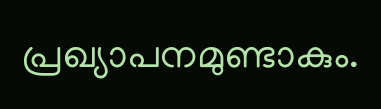പ്രഖ്യാപനമുണ്ടാകും.